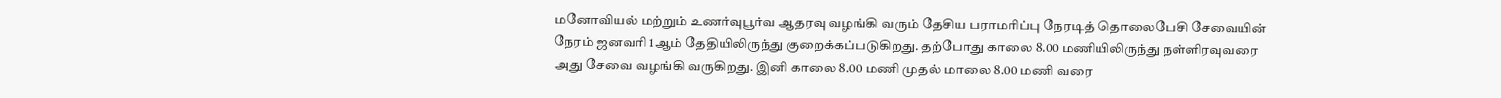மனோவியல் மற்றும் உணர்வுபூர்வ ஆதரவு வழங்கி வரும் தேசிய பராமரிப்பு நேரடித் தொலைபேசி சேவையின் நேரம் ஜனவரி 1ஆம் தேதியிலிருந்து குறைக்கப்படுகிறது. தற்போது காலை 8.00 மணியிலிருந்து நள்ளிரவுவரை அது சேவை வழங்கி வருகிறது. இனி காலை 8.00 மணி முதல் மாலை 8.00 மணி வரை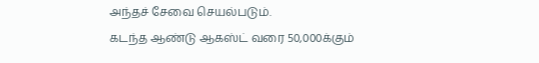அந்தச் சேவை செயல்படும்.
கடந்த ஆண்டு ஆகஸ்ட் வரை 50,000க்கும்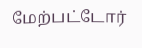மேற்பட்டோர்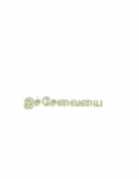இச்சேவையை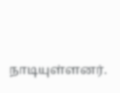நாடியுள்ளனர்.